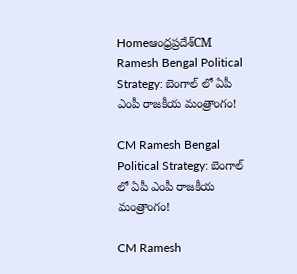Homeఆంధ్రప్రదేశ్‌CM Ramesh Bengal Political Strategy: బెంగాల్ లో ఏపీ ఎంపీ రాజకీయ మంత్రాంగం!

CM Ramesh Bengal Political Strategy: బెంగాల్ లో ఏపీ ఎంపీ రాజకీయ మంత్రాంగం!

CM Ramesh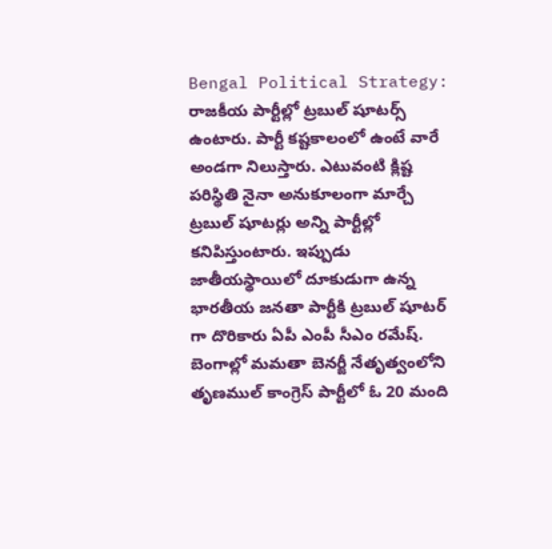Bengal Political Strategy: రాజకీయ పార్టీల్లో ట్రబుల్ షూటర్స్ ఉంటారు. పార్టీ కష్టకాలంలో ఉంటే వారే అండగా నిలుస్తారు. ఎటువంటి క్లిష్ట పరిస్థితి నైనా అనుకూలంగా మార్చే ట్రబుల్ షూటర్లు అన్ని పార్టీల్లో కనిపిస్తుంటారు. ఇప్పుడు జాతీయస్థాయిలో దూకుడుగా ఉన్న భారతీయ జనతా పార్టీకి ట్రబుల్ షూటర్ గా దొరికారు ఏపీ ఎంపీ సీఎం రమేష్. బెంగాల్లో మమతా బెనర్జీ నేతృత్వంలోని తృణముల్ కాంగ్రెస్ పార్టీలో ఓ 20 మంది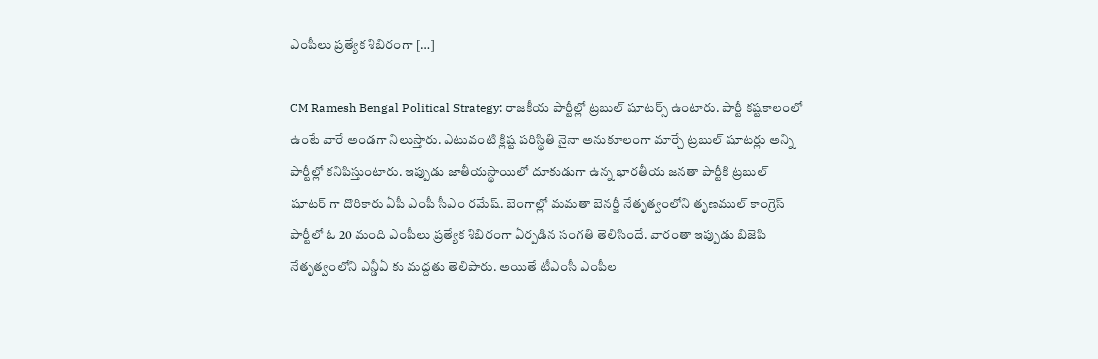ఎంపీలు ప్రత్యేక శిబిరంగా […]

CM Ramesh Bengal Political Strategy: రాజకీయ పార్టీల్లో ట్రబుల్ షూటర్స్ ఉంటారు. పార్టీ కష్టకాలంలో ఉంటే వారే అండగా నిలుస్తారు. ఎటువంటి క్లిష్ట పరిస్థితి నైనా అనుకూలంగా మార్చే ట్రబుల్ షూటర్లు అన్ని పార్టీల్లో కనిపిస్తుంటారు. ఇప్పుడు జాతీయస్థాయిలో దూకుడుగా ఉన్న భారతీయ జనతా పార్టీకి ట్రబుల్ షూటర్ గా దొరికారు ఏపీ ఎంపీ సీఎం రమేష్. బెంగాల్లో మమతా బెనర్జీ నేతృత్వంలోని తృణముల్ కాంగ్రెస్ పార్టీలో ఓ 20 మంది ఎంపీలు ప్రత్యేక శిబిరంగా ఏర్పడిన సంగతి తెలిసిందే. వారంతా ఇప్పుడు బిజెపి నేతృత్వంలోని ఎన్డీఏ కు మద్దతు తెలిపారు. అయితే టీఎంసీ ఎంపీల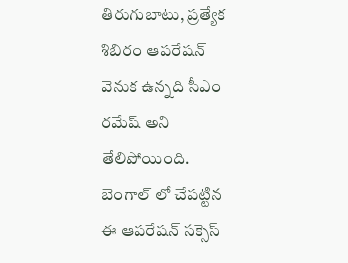తిరుగుబాటు, ప్రత్యేక శిబిరం ఆపరేషన్ వెనుక ఉన్నది సీఎం రమేష్ అని తేలిపోయింది. బెంగాల్ లో చేపట్టిన ఈ ఆపరేషన్ సక్సెస్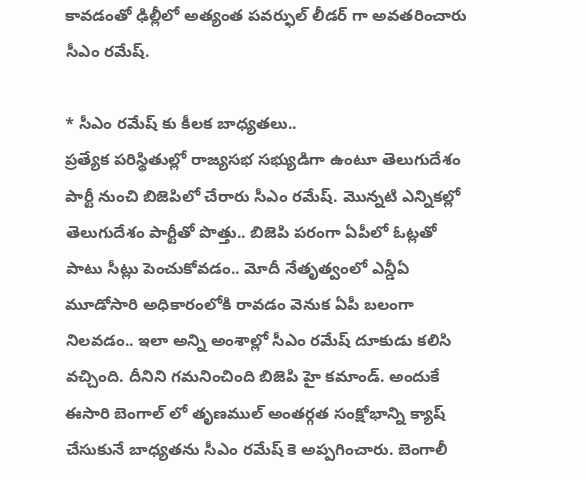కావడంతో ఢిల్లీలో అత్యంత పవర్ఫుల్ లీడర్ గా అవతరించారు సీఎం రమేష్.

* సీఎం రమేష్ కు కీలక బాధ్యతలు..
ప్రత్యేక పరిస్థితుల్లో రాజ్యసభ సభ్యుడిగా ఉంటూ తెలుగుదేశం పార్టీ నుంచి బిజెపిలో చేరారు సీఎం రమేష్. మొన్నటి ఎన్నికల్లో తెలుగుదేశం పార్టీతో పొత్తు.. బిజెపి పరంగా ఏపీలో ఓట్లతో పాటు సీట్లు పెంచుకోవడం.. మోదీ నేతృత్వంలో ఎన్డీఏ మూడోసారి అధికారంలోకి రావడం వెనుక ఏపీ బలంగా నిలవడం.. ఇలా అన్ని అంశాల్లో సీఎం రమేష్ దూకుడు కలిసి వచ్చింది. దీనిని గమనించింది బిజెపి హై కమాండ్. అందుకే ఈసారి బెంగాల్ లో తృణముల్ అంతర్గత సంక్షోభాన్ని క్యాష్ చేసుకునే బాధ్యతను సీఎం రమేష్ కె అప్పగించారు. బెంగాలీ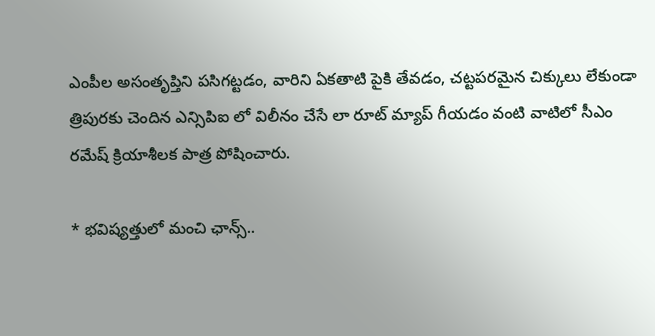ఎంపీల అసంతృప్తిని పసిగట్టడం, వారిని ఏకతాటి పైకి తేవడం, చట్టపరమైన చిక్కులు లేకుండా త్రిపురకు చెందిన ఎన్సిపిఐ లో విలీనం చేసే లా రూట్ మ్యాప్ గీయడం వంటి వాటిలో సీఎం రమేష్ క్రియాశీలక పాత్ర పోషించారు.

* భవిష్యత్తులో మంచి ఛాన్స్..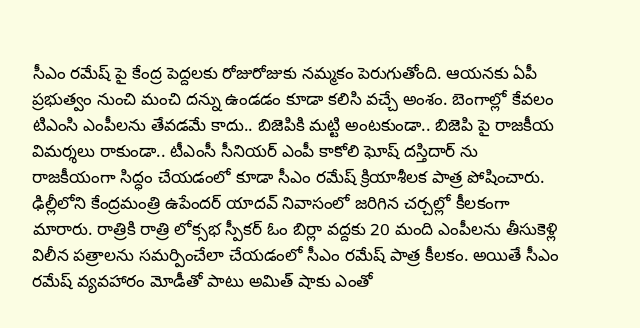సీఎం రమేష్ పై కేంద్ర పెద్దలకు రోజురోజుకు నమ్మకం పెరుగుతోంది. ఆయనకు ఏపీ ప్రభుత్వం నుంచి మంచి దన్ను ఉండడం కూడా కలిసి వచ్చే అంశం. బెంగాల్లో కేవలం టిఎంసి ఎంపీలను తేవడమే కాదు.. బిజెపికి మట్టి అంటకుండా.. బిజెపి పై రాజకీయ విమర్శలు రాకుండా.. టీఎంసీ సీనియర్ ఎంపీ కాకోలి ఘోష్ దస్తిదార్ ను రాజకీయంగా సిద్ధం చేయడంలో కూడా సీఎం రమేష్ క్రియాశీలక పాత్ర పోషించారు. ఢిల్లీలోని కేంద్రమంత్రి ఉపేందర్ యాదవ్ నివాసంలో జరిగిన చర్చల్లో కీలకంగా మారారు. రాత్రికి రాత్రి లోక్సభ స్పీకర్ ఓం బిర్లా వద్దకు 20 మంది ఎంపీలను తీసుకెళ్లి విలీన పత్రాలను సమర్పించేలా చేయడంలో సీఎం రమేష్ పాత్ర కీలకం. అయితే సీఎం రమేష్ వ్యవహారం మోడీతో పాటు అమిత్ షాకు ఎంతో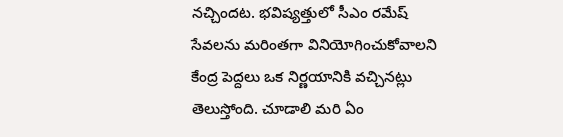నచ్చిందట. భవిష్యత్తులో సీఎం రమేష్ సేవలను మరింతగా వినియోగించుకోవాలని కేంద్ర పెద్దలు ఒక నిర్ణయానికి వచ్చినట్లు తెలుస్తోంది. చూడాలి మరి ఏం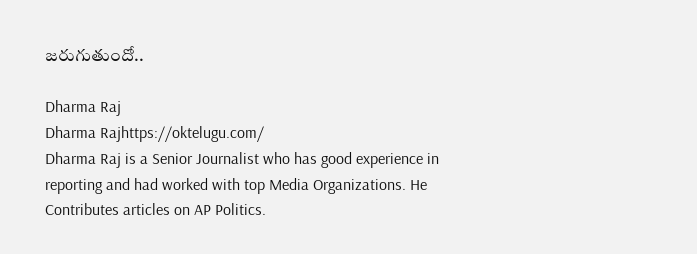జరుగుతుందో..

Dharma Raj
Dharma Rajhttps://oktelugu.com/
Dharma Raj is a Senior Journalist who has good experience in reporting and had worked with top Media Organizations. He Contributes articles on AP Politics.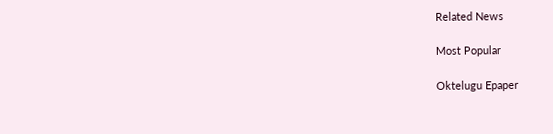Related News

Most Popular

Oktelugu Epaper